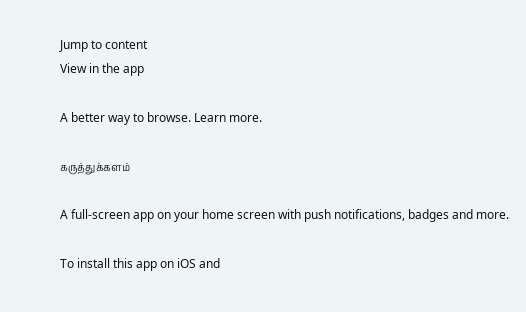Jump to content
View in the app

A better way to browse. Learn more.

கருத்துக்களம்

A full-screen app on your home screen with push notifications, badges and more.

To install this app on iOS and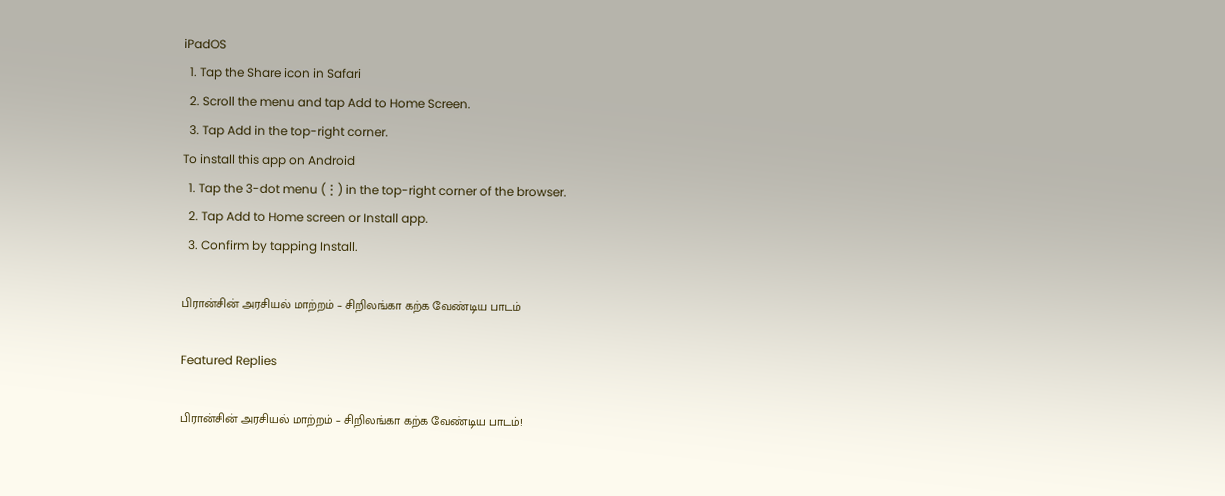iPadOS
  1. Tap the Share icon in Safari
  2. Scroll the menu and tap Add to Home Screen.
  3. Tap Add in the top-right corner.
To install this app on Android
  1. Tap the 3-dot menu (⋮) in the top-right corner of the browser.
  2. Tap Add to Home screen or Install app.
  3. Confirm by tapping Install.

பிரான்சின் அரசியல் மாற்றம் – சிறிலங்கா கற்க வேண்டிய பாடம்

Featured Replies

பிரான்சின் அரசியல் மாற்றம் – சிறிலங்கா கற்க வேண்டிய பாடம்!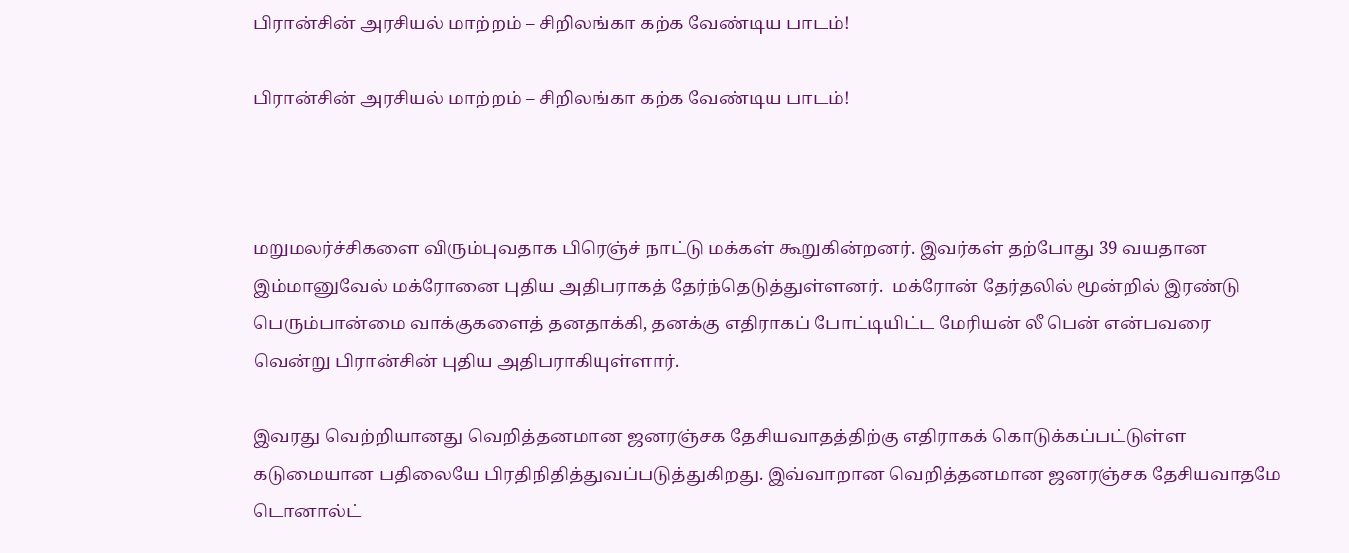பிரான்சின் அரசியல் மாற்றம் – சிறிலங்கா கற்க வேண்டிய பாடம்!

பிரான்சின் அரசியல் மாற்றம் – சிறிலங்கா கற்க வேண்டிய பாடம்!



மறுமலர்ச்சிகளை விரும்புவதாக பிரெஞ்ச் நாட்டு மக்கள் கூறுகின்றனர். இவர்கள் தற்போது 39 வயதான இம்மானுவேல் மக்ரோனை புதிய அதிபராகத் தேர்ந்தெடுத்துள்ளனர்.  மக்ரோன் தேர்தலில் மூன்றில் இரண்டு பெரும்பான்மை வாக்குகளைத் தனதாக்கி, தனக்கு எதிராகப் போட்டியிட்ட மேரியன் லீ பென் என்பவரை வென்று பிரான்சின் புதிய அதிபராகியுள்ளார்.

இவரது வெற்றியானது வெறித்தனமான ஜனரஞ்சக தேசியவாதத்திற்கு எதிராகக் கொடுக்கப்பட்டுள்ள  கடுமையான பதிலையே பிரதிநிதித்துவப்படுத்துகிறது. இவ்வாறான வெறித்தனமான ஜனரஞ்சக தேசியவாதமே டொனால்ட்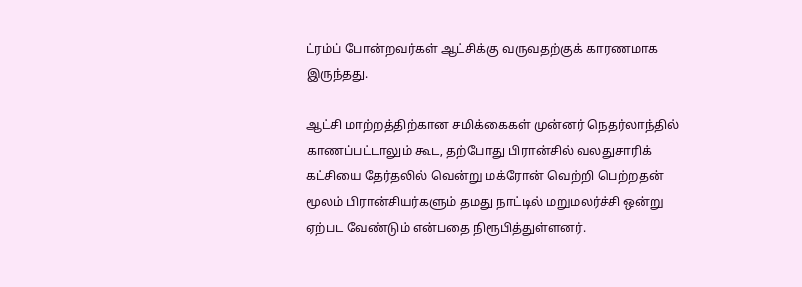ட்ரம்ப் போன்றவர்கள் ஆட்சிக்கு வருவதற்குக் காரணமாக இருந்தது.

ஆட்சி மாற்றத்திற்கான சமிக்கைகள் முன்னர் நெதர்லாந்தில் காணப்பட்டாலும் கூட, தற்போது பிரான்சில் வலதுசாரிக் கட்சியை தேர்தலில் வென்று மக்ரோன் வெற்றி பெற்றதன் மூலம் பிரான்சியர்களும் தமது நாட்டில் மறுமலர்ச்சி ஒன்று ஏற்பட வேண்டும் என்பதை நிரூபித்துள்ளனர்.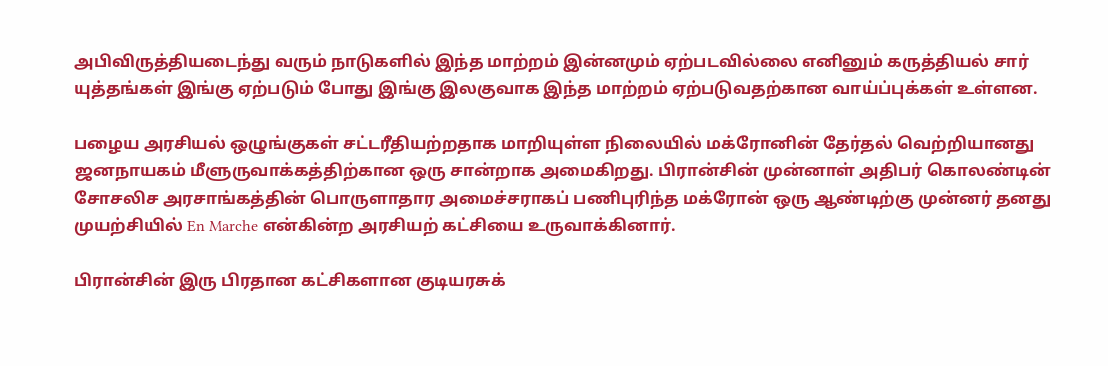அபிவிருத்தியடைந்து வரும் நாடுகளில் இந்த மாற்றம் இன்னமும் ஏற்படவில்லை எனினும் கருத்தியல் சார் யுத்தங்கள் இங்கு ஏற்படும் போது இங்கு இலகுவாக இந்த மாற்றம் ஏற்படுவதற்கான வாய்ப்புக்கள் உள்ளன.

பழைய அரசியல் ஒழுங்குகள் சட்டரீதியற்றதாக மாறியுள்ள நிலையில் மக்ரோனின் தேர்தல் வெற்றியானது ஜனநாயகம் மீளுருவாக்கத்திற்கான ஒரு சான்றாக அமைகிறது. பிரான்சின் முன்னாள் அதிபர் கொலண்டின் சோசலிச அரசாங்கத்தின் பொருளாதார அமைச்சராகப் பணிபுரிந்த மக்ரோன் ஒரு ஆண்டிற்கு முன்னர் தனது முயற்சியில் En Marche என்கின்ற அரசியற் கட்சியை உருவாக்கினார்.

பிரான்சின் இரு பிரதான கட்சிகளான குடியரசுக்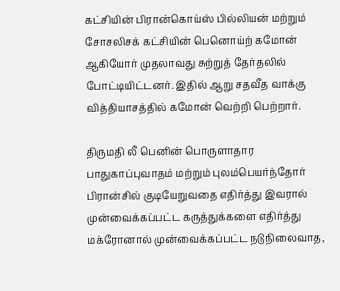கட்சியின் பிரான்கொய்ஸ் பில்லியன் மற்றும் சோசலிசக் கட்சியின் பெனொய்ற் கமோன் ஆகியோர் முதலாவது சுற்றுத் தேர்தலில் போட்டியிட்டனர். இதில் ஆறு சதவீத வாக்கு வித்தியாசத்தில் கமோன் வெற்றி பெற்றார்.

திருமதி லீ பெனின் பொருளாதார பாதுகாப்புவாதம் மற்றும் புலம்பெயர்ந்தோர் பிரான்சில் குடியேறுவதை எதிர்த்து இவரால் முன்வைக்கப்பட்ட கருத்துக்களை எதிர்த்து மக்ரோனால் முன்வைக்கப்பட்ட நடுநிலைவாத,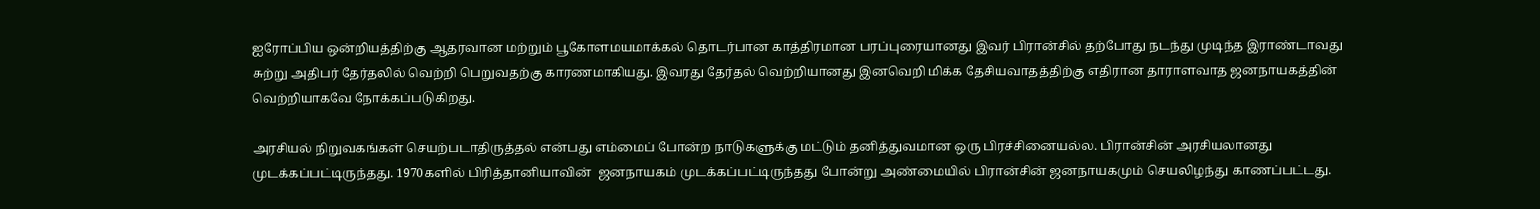ஐரோப்பிய ஒன்றியத்திற்கு ஆதரவான மற்றும் பூகோளமயமாக்கல் தொடர்பான காத்திரமான பரப்புரையானது இவர் பிரான்சில் தற்போது நடந்து முடிந்த இராண்டாவது சுற்று அதிபர் தேர்தலில் வெற்றி பெறுவதற்கு காரணமாகியது. இவரது தேர்தல் வெற்றியானது இனவெறி மிக்க தேசியவாதத்திற்கு எதிரான தாராளவாத ஜனநாயகத்தின் வெற்றியாகவே நோக்கப்படுகிறது.

அரசியல் நிறுவகங்கள் செயற்படாதிருத்தல் என்பது எம்மைப் போன்ற நாடுகளுக்கு மட்டும் தனித்துவமான ஒரு பிரச்சினையல்ல. பிரான்சின் அரசியலானது முடக்கப்பட்டிருந்தது. 1970களில் பிரித்தானியாவின்  ஜனநாயகம் முடக்கப்பட்டிருந்தது போன்று அண்மையில் பிரான்சின் ஜனநாயகமும் செயலிழந்து காணப்பட்டது.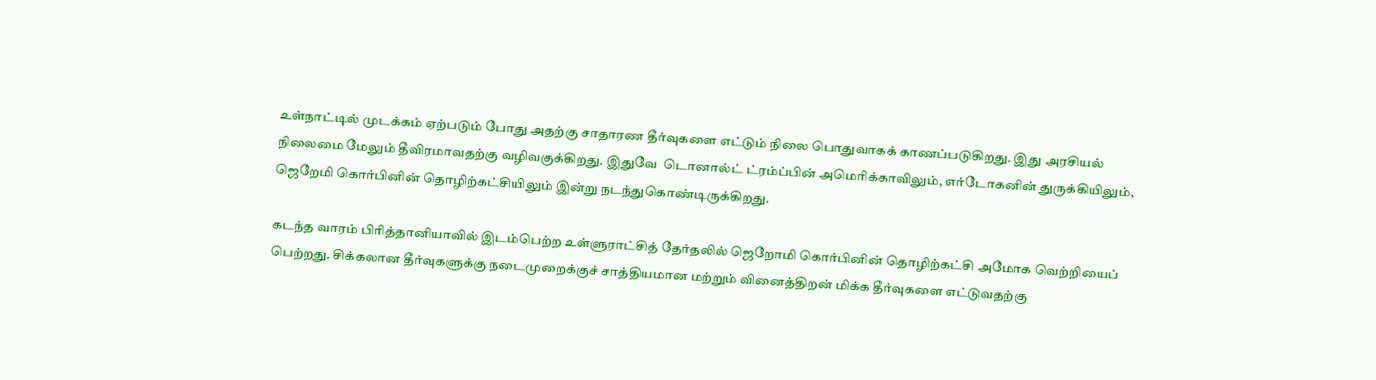உள்நாட்டில் முடக்கம் ஏற்படும் போது அதற்கு சாதாரண தீர்வுகளை எட்டும் நிலை பொதுவாகக் காணப்படுகிறது. இது அரசியல் நிலைமை மேலும் தீவிரமாவதற்கு வழிவகுக்கிறது. இதுவே  டொனால்ட் ட்ரம்ப்பின் அமெரிக்காவிலும், எர்டோகனின் துருக்கியிலும், ஜெறேமி கொர்பினின் தொழிற்கட்சியிலும் இன்று நடந்துகொண்டிருக்கிறது.

கடந்த வாரம் பிரித்தானியாவில் இடம்பெற்ற உள்ளுராட்சித் தேர்தலில் ஜெறோமி கொர்பினின் தொழிற்கட்சி அமோக வெற்றியைப் பெற்றது. சிக்கலான தீர்வுகளுக்கு நடைமுறைக்குச் சாத்தியமான மற்றும் வினைத்திறன் மிக்க தீர்வுகளை எட்டுவதற்கு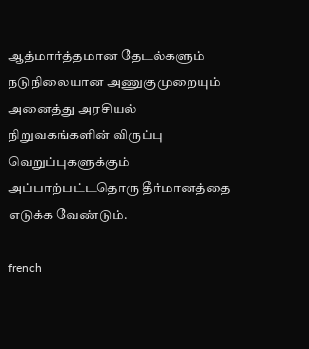ஆத்மார்த்தமான தேடல்களும் நடுநிலையான அணுகுமுறையும் அனைத்து அரசியல் நிறுவகங்களின் விருப்பு வெறுப்புகளுக்கும் அப்பாற்பட்டதொரு தீர்மானத்தை எடுக்க வேண்டும்.

french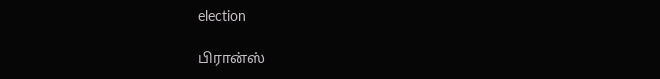election

பிரான்ஸ்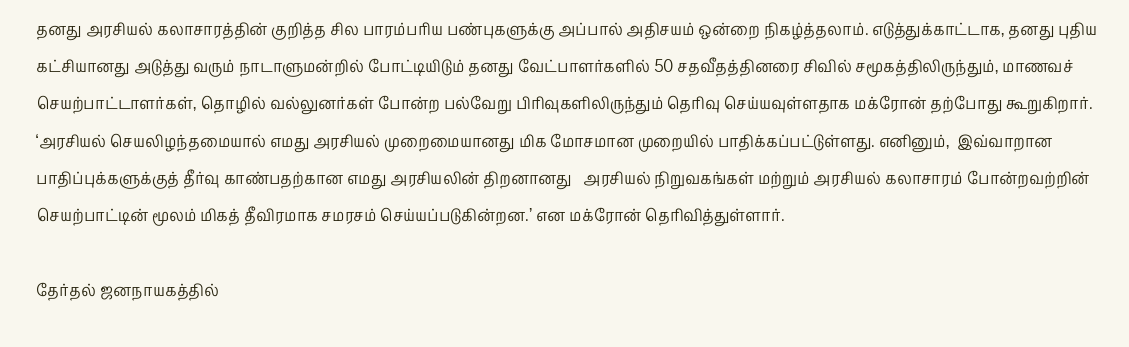தனது அரசியல் கலாசாரத்தின் குறித்த சில பாரம்பரிய பண்புகளுக்கு அப்பால் அதிசயம் ஒன்றை நிகழ்த்தலாம். எடுத்துக்காட்டாக, தனது புதிய கட்சியானது அடுத்து வரும் நாடாளுமன்றில் போட்டியிடும் தனது வேட்பாளர்களில் 50 சதவீதத்தினரை சிவில் சமூகத்திலிருந்தும், மாணவச் செயற்பாட்டாளர்கள், தொழில் வல்லுனர்கள் போன்ற பல்வேறு பிரிவுகளிலிருந்தும் தெரிவு செய்யவுள்ளதாக மக்ரோன் தற்போது கூறுகிறார். ‘அரசியல் செயலிழந்தமையால் எமது அரசியல் முறைமையானது மிக மோசமான முறையில் பாதிக்கப்பட்டுள்ளது. எனினும்,  இவ்வாறான பாதிப்புக்களுக்குத் தீர்வு காண்பதற்கான எமது அரசியலின் திறனானது   அரசியல் நிறுவகங்கள் மற்றும் அரசியல் கலாசாரம் போன்றவற்றின் செயற்பாட்டின் மூலம் மிகத் தீவிரமாக சமரசம் செய்யப்படுகின்றன.’ என மக்ரோன் தெரிவித்துள்ளார்.

தேர்தல் ஜனநாயகத்தில்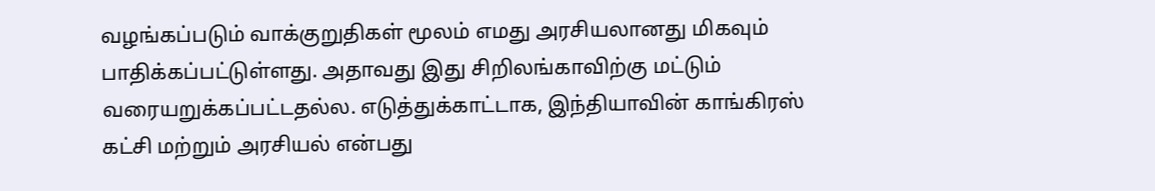வழங்கப்படும் வாக்குறுதிகள் மூலம் எமது அரசியலானது மிகவும் பாதிக்கப்பட்டுள்ளது. அதாவது இது சிறிலங்காவிற்கு மட்டும் வரையறுக்கப்பட்டதல்ல. எடுத்துக்காட்டாக, இந்தியாவின் காங்கிரஸ் கட்சி மற்றும் அரசியல் என்பது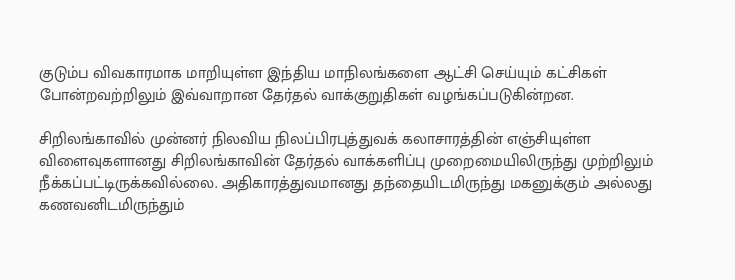குடும்ப விவகாரமாக மாறியுள்ள இந்திய மாநிலங்களை ஆட்சி செய்யும் கட்சிகள் போன்றவற்றிலும் இவ்வாறான தேர்தல் வாக்குறுதிகள் வழங்கப்படுகின்றன.

சிறிலங்காவில் முன்னர் நிலவிய நிலப்பிரபுத்துவக் கலாசாரத்தின் எஞ்சியுள்ள விளைவுகளானது சிறிலங்காவின் தேர்தல் வாக்களிப்பு முறைமையிலிருந்து முற்றிலும் நீக்கப்பட்டிருக்கவில்லை. அதிகாரத்துவமானது தந்தையிடமிருந்து மகனுக்கும் அல்லது கணவனிடமிருந்தும்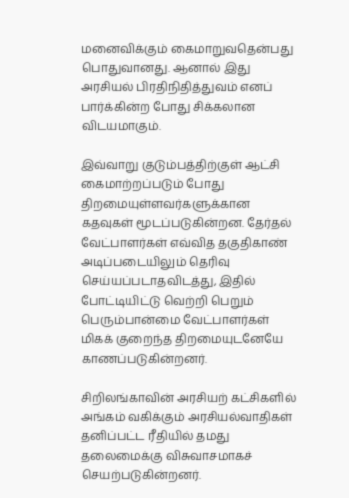மனைவிக்கும் கைமாறுவதென்பது பொதுவானது. ஆனால் இது அரசியல் பிரதிநிதித்துவம் எனப் பார்க்கின்ற போது சிக்கலான விடயமாகும்.

இவ்வாறு குடும்பத்திற்குள் ஆட்சி கைமாற்றப்படும் போது திறமையுள்ளவர்களுக்கான கதவுகள் மூடப்படுகின்றன. தேர்தல் வேட்பாளர்கள் எவ்வித தகுதிகாண் அடிப்படையிலும் தெரிவு செய்யப்படாதவிடத்து, இதில் போட்டியிட்டு வெற்றி பெறும் பெரும்பான்மை வேட்பாளர்கள் மிகக் குறைந்த திறமையுடனேயே காணப்படுகின்றனர்.

சிறிலங்காவின் அரசியற் கட்சிகளில் அங்கம் வகிக்கும் அரசியல்வாதிகள் தனிப்பட்ட ரீதியில் தமது தலைமைக்கு விசுவாசமாகச் செயற்படுகின்றனர்.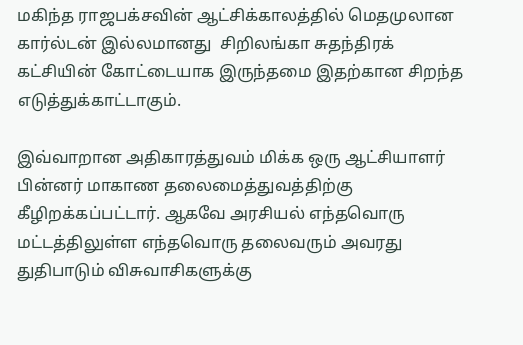மகிந்த ராஜபக்சவின் ஆட்சிக்காலத்தில் மெதமுலான கார்ல்டன் இல்லமானது  சிறிலங்கா சுதந்திரக் கட்சியின் கோட்டையாக இருந்தமை இதற்கான சிறந்த எடுத்துக்காட்டாகும்.

இவ்வாறான அதிகாரத்துவம் மிக்க ஒரு ஆட்சியாளர் பின்னர் மாகாண தலைமைத்துவத்திற்கு கீழிறக்கப்பட்டார். ஆகவே அரசியல் எந்தவொரு மட்டத்திலுள்ள எந்தவொரு தலைவரும் அவரது துதிபாடும் விசுவாசிகளுக்கு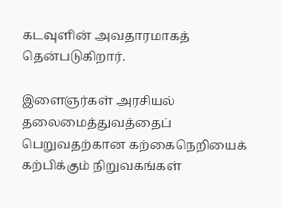கடவுளின் அவதாரமாகத் தென்படுகிறார்.

இளைஞர்கள் அரசியல் தலைமைத்துவத்தைப் பெறுவதற்கான கற்கைநெறியைக் கற்பிக்கும் நிறுவகங்கள்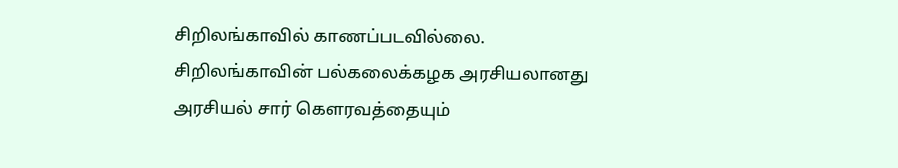சிறிலங்காவில் காணப்படவில்லை. சிறிலங்காவின் பல்கலைக்கழக அரசியலானது அரசியல் சார் கௌரவத்தையும்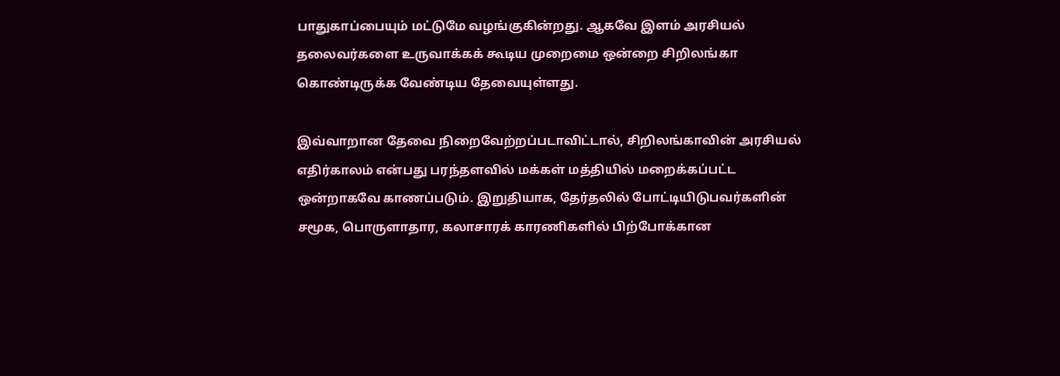பாதுகாப்பையும் மட்டுமே வழங்குகின்றது. ஆகவே இளம் அரசியல் தலைவர்களை உருவாக்கக் கூடிய முறைமை ஒன்றை சிறிலங்கா கொண்டிருக்க வேண்டிய தேவையுள்ளது.

இவ்வாறான தேவை நிறைவேற்றப்படாவிட்டால், சிறிலங்காவின் அரசியல் எதிர்காலம் என்பது பரந்தளவில் மக்கள் மத்தியில் மறைக்கப்பட்ட ஒன்றாகவே காணப்படும். இறுதியாக, தேர்தலில் போட்டியிடுபவர்களின் சமூக, பொருளாதார, கலாசாரக் காரணிகளில் பிற்போக்கான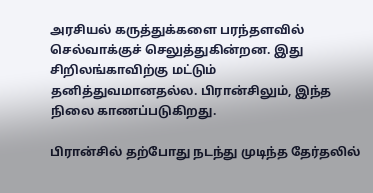அரசியல் கருத்துக்களை பரந்தளவில் செல்வாக்குச் செலுத்துகின்றன. இது சிறிலங்காவிற்கு மட்டும் தனித்துவமானதல்ல. பிரான்சிலும், இந்த நிலை காணப்படுகிறது.

பிரான்சில் தற்போது நடந்து முடிந்த தேர்தலில்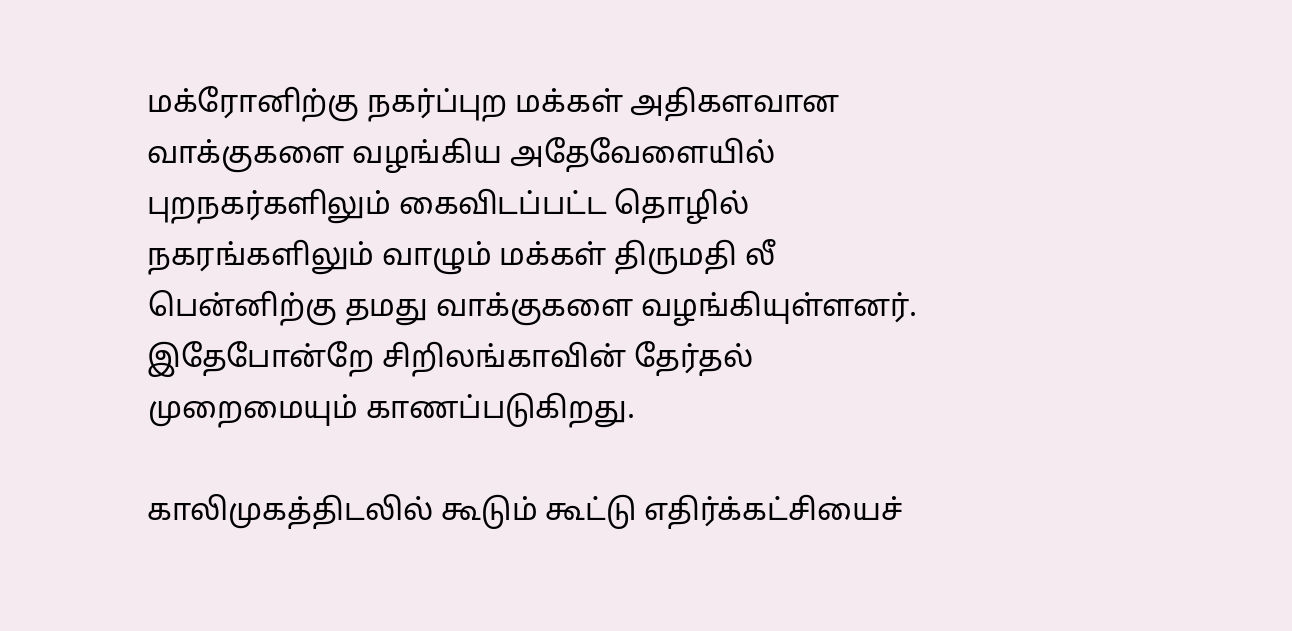மக்ரோனிற்கு நகர்ப்புற மக்கள் அதிகளவான வாக்குகளை வழங்கிய அதேவேளையில் புறநகர்களிலும் கைவிடப்பட்ட தொழில் நகரங்களிலும் வாழும் மக்கள் திருமதி லீ பென்னிற்கு தமது வாக்குகளை வழங்கியுள்ளனர். இதேபோன்றே சிறிலங்காவின் தேர்தல் முறைமையும் காணப்படுகிறது.

காலிமுகத்திடலில் கூடும் கூட்டு எதிர்க்கட்சியைச்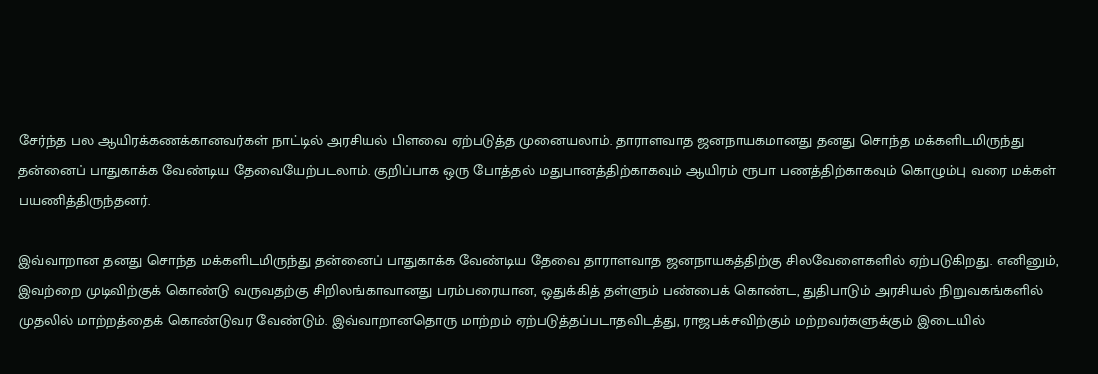சேர்ந்த பல ஆயிரக்கணக்கானவர்கள் நாட்டில் அரசியல் பிளவை ஏற்படுத்த முனையலாம். தாராளவாத ஜனநாயகமானது தனது சொந்த மக்களிடமிருந்து தன்னைப் பாதுகாக்க வேண்டிய தேவையேற்படலாம். குறிப்பாக ஒரு போத்தல் மதுபானத்திற்காகவும் ஆயிரம் ரூபா பணத்திற்காகவும் கொழும்பு வரை மக்கள் பயணித்திருந்தனர்.

இவ்வாறான தனது சொந்த மக்களிடமிருந்து தன்னைப் பாதுகாக்க வேண்டிய தேவை தாராளவாத ஜனநாயகத்திற்கு சிலவேளைகளில் ஏற்படுகிறது. எனினும், இவற்றை முடிவிற்குக் கொண்டு வருவதற்கு சிறிலங்காவானது பரம்பரையான, ஒதுக்கித் தள்ளும் பண்பைக் கொண்ட, துதிபாடும் அரசியல் நிறுவகங்களில் முதலில் மாற்றத்தைக் கொண்டுவர வேண்டும். இவ்வாறானதொரு மாற்றம் ஏற்படுத்தப்படாதவிடத்து, ராஜபக்சவிற்கும் மற்றவர்களுக்கும் இடையில்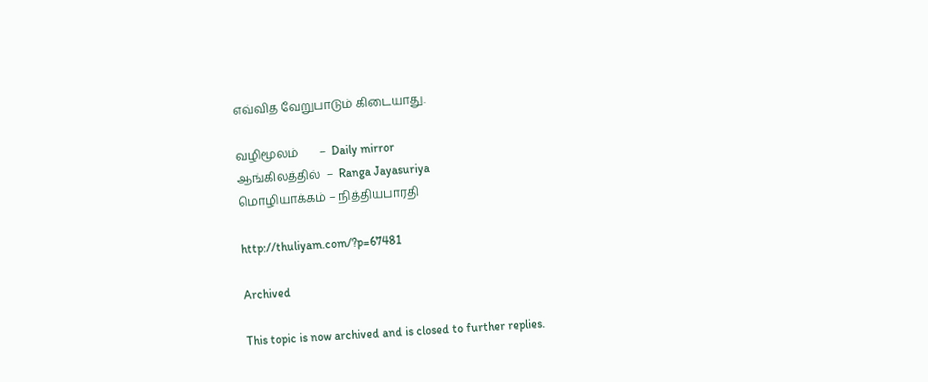எவ்வித வேறுபாடும் கிடையாது.

வழிமூலம்       –  Daily mirror
ஆங்கிலத்தில்  –  Ranga Jayasuriya
மொழியாக்கம் – நித்தியபாரதி

http://thuliyam.com/?p=67481

Archived

This topic is now archived and is closed to further replies.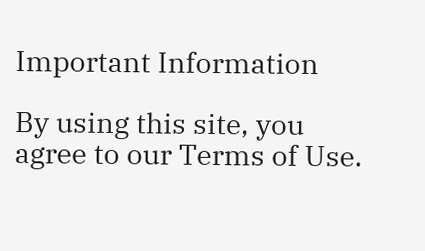Important Information

By using this site, you agree to our Terms of Use.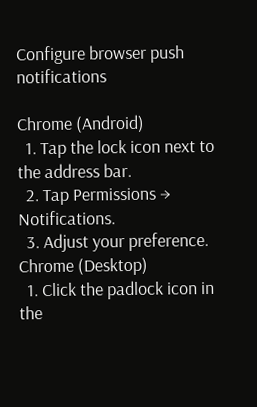Configure browser push notifications

Chrome (Android)
  1. Tap the lock icon next to the address bar.
  2. Tap Permissions → Notifications.
  3. Adjust your preference.
Chrome (Desktop)
  1. Click the padlock icon in the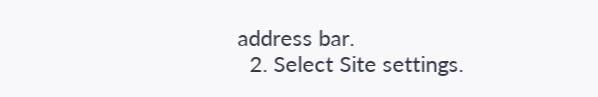address bar.
  2. Select Site settings.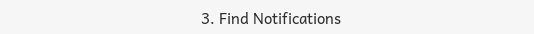3. Find Notifications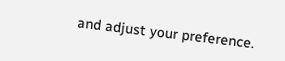and adjust your preference.